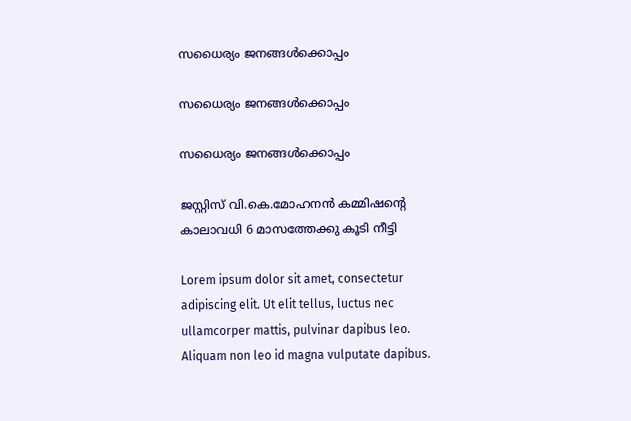സധൈര്യം ജനങ്ങൾക്കൊപ്പം

സധൈര്യം ജനങ്ങൾക്കൊപ്പം

സധൈര്യം ജനങ്ങൾക്കൊപ്പം

ജസ്റ്റിസ് വി.കെ.മോഹനന്‍ കമ്മിഷന്റെ കാലാവധി 6 മാസത്തേക്കു കൂടി നീട്ടി

Lorem ipsum dolor sit amet, consectetur adipiscing elit. Ut elit tellus, luctus nec ullamcorper mattis, pulvinar dapibus leo. Aliquam non leo id magna vulputate dapibus.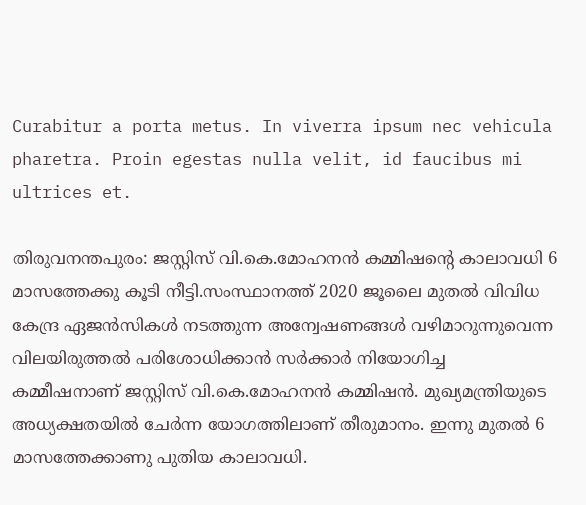Curabitur a porta metus. In viverra ipsum nec vehicula pharetra. Proin egestas nulla velit, id faucibus mi ultrices et.

തിരുവനന്തപുരം: ജസ്റ്റിസ് വി.കെ.മോഹനന്‍ കമ്മിഷന്റെ കാലാവധി 6 മാസത്തേക്കു കൂടി നീട്ടി.സംസ്ഥാനത്ത് 2020 ജൂലൈ മുതല്‍ വിവിധ കേന്ദ്ര ഏജന്‍സികള്‍ നടത്തുന്ന അന്വേഷണങ്ങള്‍ വഴിമാറുന്നുവെന്ന വിലയിരുത്തല്‍ പരിശോധിക്കാന്‍ സര്‍ക്കാര്‍ നിയോഗിച്ച കമ്മീഷനാണ് ജസ്റ്റിസ് വി.കെ.മോഹനന്‍ കമ്മിഷന്‍. മുഖ്യമന്ത്രിയുടെ അധ്യക്ഷതയില്‍ ചേര്‍ന്ന യോഗത്തിലാണ് തീരുമാനം. ഇന്നു മുതല്‍ 6 മാസത്തേക്കാണു പുതിയ കാലാവധി.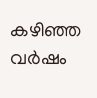കഴിഞ്ഞ വര്‍ഷം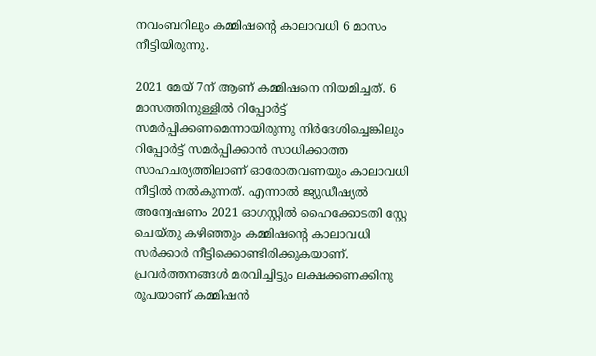നവംബറിലും കമ്മിഷന്റെ കാലാവധി 6 മാസം നീട്ടിയിരുന്നു.

2021 മേയ് 7ന് ആണ് കമ്മിഷനെ നിയമിച്ചത്. 6 മാസത്തിനുള്ളില്‍ റിപ്പോര്‍ട്ട് സമര്‍പ്പിക്കണമെന്നായിരുന്നു നിര്‍ദേശിച്ചെങ്കിലും റിപ്പോര്‍ട്ട് സമര്‍പ്പിക്കാന്‍ സാധിക്കാത്ത സാഹചര്യത്തിലാണ് ഓരോതവണയും കാലാവധി നീട്ടില്‍ നല്‍കുന്നത്. എന്നാല്‍ ജ്യുഡീഷ്യല്‍ അന്വേഷണം 2021 ഓഗസ്റ്റില്‍ ഹൈക്കോടതി സ്റ്റേ ചെയ്തു കഴിഞ്ഞും കമ്മിഷന്റെ കാലാവധി സര്‍ക്കാര്‍ നീട്ടിക്കൊണ്ടിരിക്കുകയാണ്. പ്രവര്‍ത്തനങ്ങള്‍ മരവിച്ചിട്ടും ലക്ഷക്കണക്കിനു രൂപയാണ് കമ്മിഷന്‍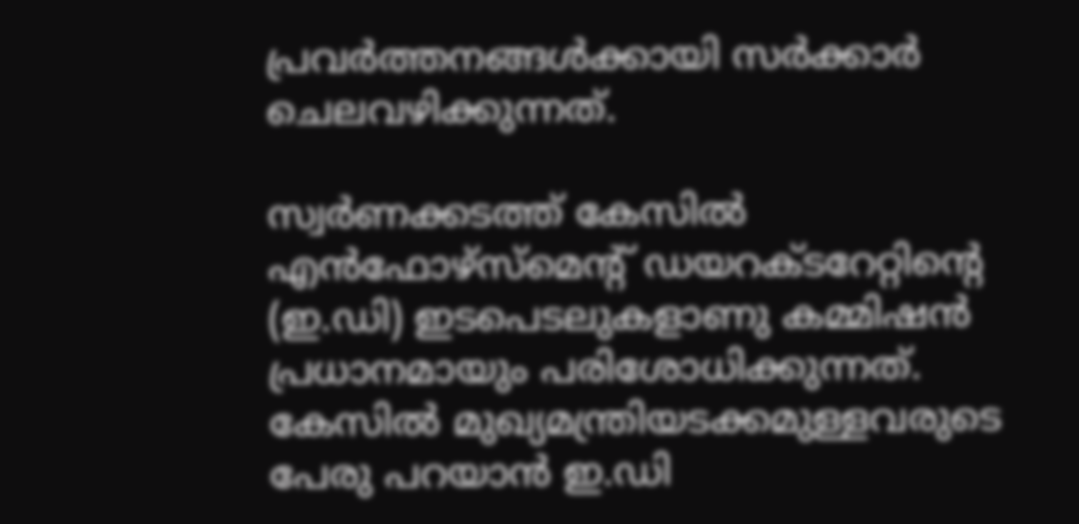പ്രവര്‍ത്തനങ്ങള്‍ക്കായി സര്‍ക്കാര്‍ ചെലവഴിക്കുന്നത്.

സ്വര്‍ണക്കടത്ത് കേസില്‍ എന്‍ഫോഴ്സ്മെന്റ് ഡയറക്ടറേറ്റിന്റെ (ഇ.ഡി) ഇടപെടലുകളാണു കമ്മിഷന്‍ പ്രധാനമായും പരിശോധിക്കുന്നത്. കേസില്‍ മുഖ്യമന്ത്രിയടക്കമുള്ളവരുടെ പേരു പറയാന്‍ ഇ.ഡി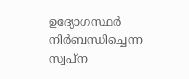ഉദ്യോഗസ്ഥര്‍ നിര്‍ബന്ധിച്ചെന്ന സ്വപ്ന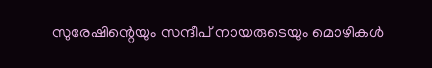സുരേഷിന്റെയും സന്ദീപ് നായരുടെയും മൊഴികള്‍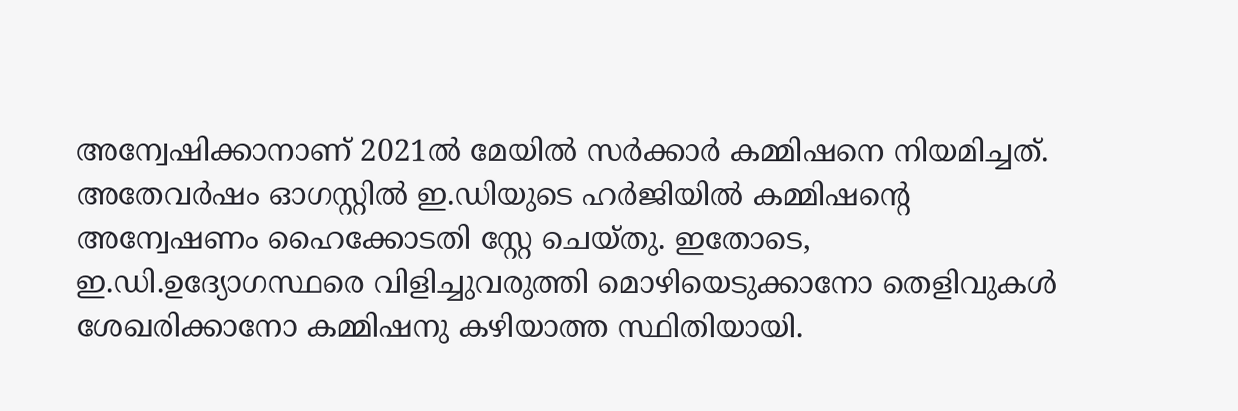അന്വേഷിക്കാനാണ് 2021ല്‍ മേയില്‍ സര്‍ക്കാര്‍ കമ്മിഷനെ നിയമിച്ചത്. അതേവര്‍ഷം ഓഗസ്റ്റില്‍ ഇ.ഡിയുടെ ഹര്‍ജിയില്‍ കമ്മിഷന്റെ അന്വേഷണം ഹൈക്കോടതി സ്റ്റേ ചെയ്തു. ഇതോടെ, ഇ.ഡി.ഉദ്യോഗസ്ഥരെ വിളിച്ചുവരുത്തി മൊഴിയെടുക്കാനോ തെളിവുകള്‍ ശേഖരിക്കാനോ കമ്മിഷനു കഴിയാത്ത സ്ഥിതിയായി.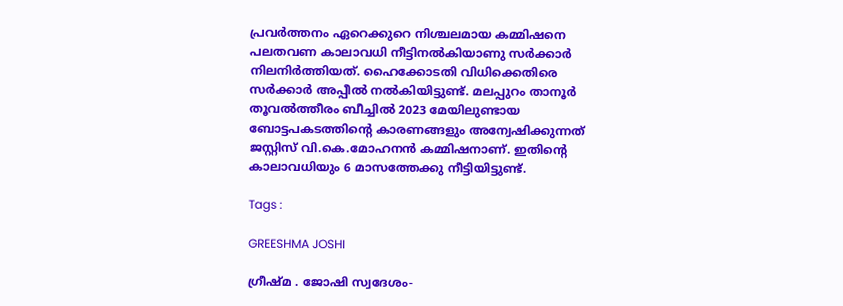പ്രവര്‍ത്തനം ഏറെക്കുറെ നിശ്ചലമായ കമ്മിഷനെ പലതവണ കാലാവധി നീട്ടിനല്‍കിയാണു സര്‍ക്കാര്‍ നിലനിര്‍ത്തിയത്. ഹൈക്കോടതി വിധിക്കെതിരെ സര്‍ക്കാര്‍ അപ്പീല്‍ നല്‍കിയിട്ടുണ്ട്. മലപ്പുറം താനൂര്‍ തൂവല്‍ത്തീരം ബീച്ചില്‍ 2023 മേയിലുണ്ടായ ബോട്ടപകടത്തിന്റെ കാരണങ്ങളും അന്വേഷിക്കുന്നത് ജസ്റ്റിസ് വി.കെ.മോഹനന്‍ കമ്മിഷനാണ്. ഇതിന്റെ കാലാവധിയും 6 മാസത്തേക്കു നീട്ടിയിട്ടുണ്ട്.

Tags :

GREESHMA JOSHI

ഗ്രീഷ്മ . ജോഷി സ്വദേശം-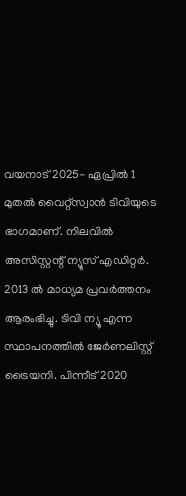വയനാട് 2025- ഏപ്രില്‍ 1 മുതല്‍ വൈറ്റ്‌സ്വാന്‍ ടിവിയുടെ ഭാഗമാണ്. നിലവില്‍ അസിസ്റ്റന്റ് ന്യൂസ് എഡിറ്റര്‍. 2013 ല്‍ മാധ്യമ പ്രവര്‍ത്തനം ആരംഭിച്ചു. ടിവി ന്യൂ എന്ന സ്ഥാപനത്തില്‍ ജേര്‍ണലിസ്റ്റ് ട്രൈയനി. പിന്നീട് 2020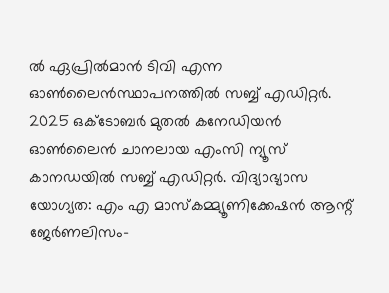ല്‍ ഏപ്രില്‍മാന്‍ ടിവി എന്ന ഓണ്‍ലൈന്‍സ്ഥാപനത്തില്‍ സബ്ബ് എഡിറ്റര്‍. 2025 ഒക്ടോബര്‍ മുതല്‍ കനേഡിയന്‍ ഓണ്‍ലൈന്‍ ചാനലായ എംസി ന്യൂസ് കാനഡയില്‍ സബ്ബ് എഡിറ്റര്‍. വിദ്യാഭ്യാസ യോഗ്യത: എം എ മാസ്‌കമ്മ്യൂണിക്കേഷന്‍ ആന്റ് ജേര്‍ണലിസം-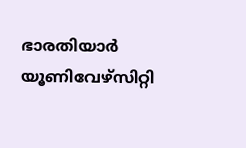ഭാരതിയാര്‍ യൂണിവേഴ്‌സിറ്റി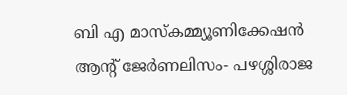ബി എ മാസ്‌കമ്മ്യൂണിക്കേഷന്‍ ആന്റ് ജേര്‍ണലിസം- പഴശ്ശിരാജ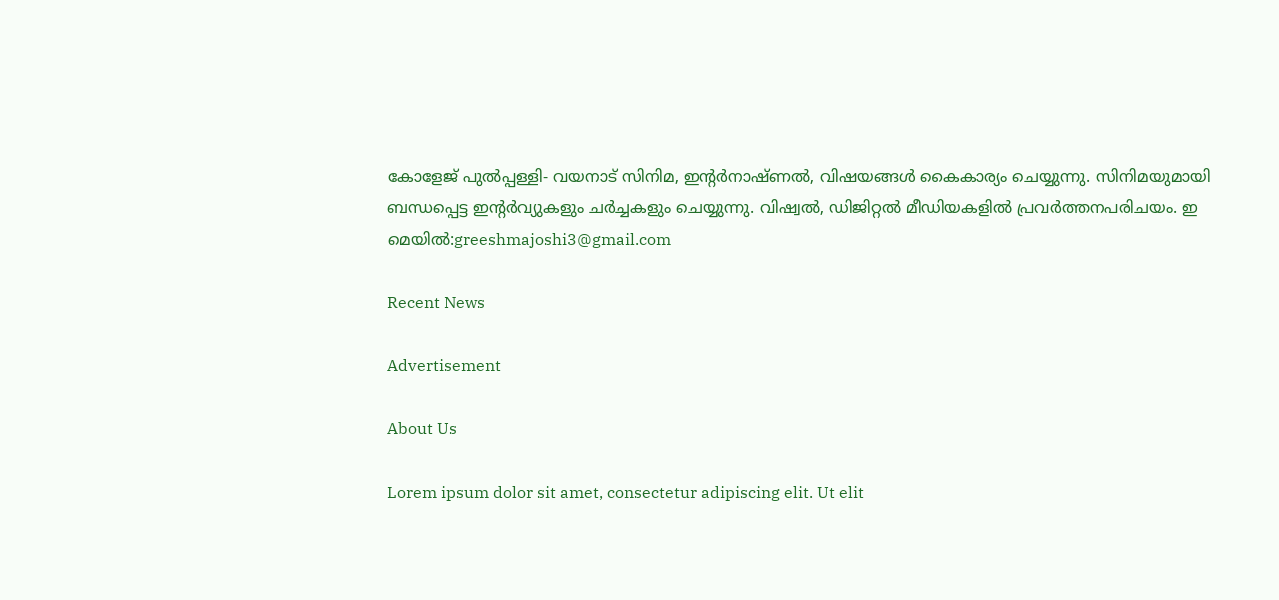കോളേജ് പുല്‍പ്പള്ളി- വയനാട് സിനിമ, ഇന്റര്‍നാഷ്ണല്‍, വിഷയങ്ങള്‍ കൈകാര്യം ചെയ്യുന്നു. സിനിമയുമായി ബന്ധപ്പെട്ട ഇന്റര്‍വ്യുകളും ചര്‍ച്ചകളും ചെയ്യുന്നു. വിഷ്വല്‍, ഡിജിറ്റല്‍ മീഡിയകളില്‍ പ്രവര്‍ത്തനപരിചയം. ഇ മെയില്‍:greeshmajoshi3@gmail.com

Recent News

Advertisement

About Us

Lorem ipsum dolor sit amet, consectetur adipiscing elit. Ut elit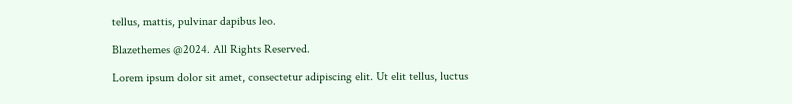tellus, mattis, pulvinar dapibus leo.

Blazethemes @2024. All Rights Reserved.

Lorem ipsum dolor sit amet, consectetur adipiscing elit. Ut elit tellus, luctus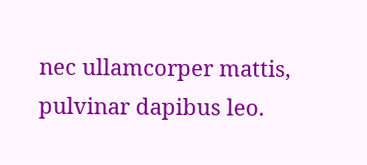nec ullamcorper mattis, pulvinar dapibus leo.